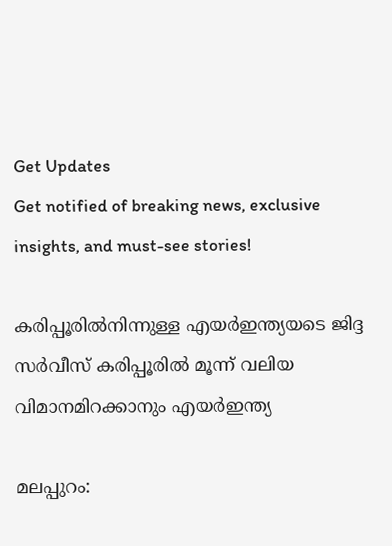Get Updates
Get notified of breaking news, exclusive insights, and must-see stories!

കരിപ്പൂരില്‍നിന്നുള്ള എയര്‍ഇന്ത്യയടെ ജിദ്ദ സര്‍വീസ് കരിപ്പൂരില്‍ മൂന്ന് വലിയ വിമാനമിറക്കാനും എയര്‍ഇന്ത്യ

മലപ്പുറം: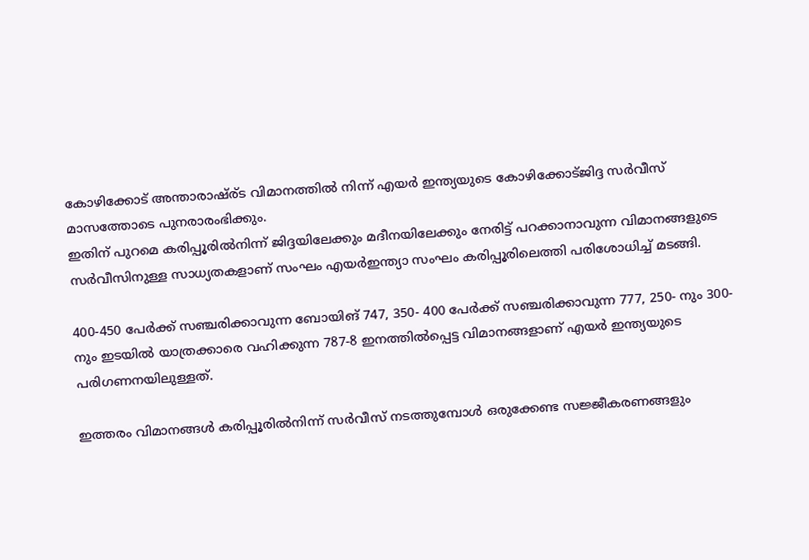കോഴിക്കോട് അന്താരാഷ്ര്ട വിമാനത്തില്‍ നിന്ന് എയര്‍ ഇന്ത്യയുടെ കോഴിക്കോട്ജിദ്ദ സര്‍വീസ് മാസത്തോടെ പുനരാരംഭിക്കും.
ഇതിന് പുറമെ കരിപ്പൂരില്‍നിന്ന് ജിദ്ദയിലേക്കും മദീനയിലേക്കും നേരിട്ട് പറക്കാനാവുന്ന വിമാനങ്ങളുടെ സര്‍വീസിനുള്ള സാധ്യതകളാണ് സംഘം എയര്‍ഇന്ത്യാ സംഘം കരിപ്പൂരിലെത്തി പരിശോധിച്ച് മടങ്ങി.

400-450 പേര്‍ക്ക് സഞ്ചരിക്കാവുന്ന ബോയിങ് 747, 350- 400 പേര്‍ക്ക് സഞ്ചരിക്കാവുന്ന 777, 250- നും 300-നും ഇടയില്‍ യാത്രക്കാരെ വഹിക്കുന്ന 787-8 ഇനത്തില്‍പ്പെട്ട വിമാനങ്ങളാണ് എയര്‍ ഇന്ത്യയുടെ പരിഗണനയിലുള്ളത്.

ഇത്തരം വിമാനങ്ങള്‍ കരിപ്പൂരില്‍നിന്ന് സര്‍വീസ് നടത്തുമ്പോള്‍ ഒരുക്കേണ്ട സജ്ജീകരണങ്ങളും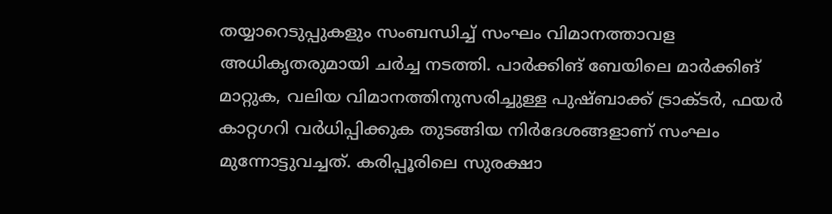തയ്യാറെടുപ്പുകളും സംബന്ധിച്ച് സംഘം വിമാനത്താവള അധികൃതരുമായി ചര്‍ച്ച നടത്തി. പാര്‍ക്കിങ് ബേയിലെ മാര്‍ക്കിങ് മാറ്റുക, വലിയ വിമാനത്തിനുസരിച്ചുള്ള പുഷ്ബാക്ക് ട്രാക്ടര്‍, ഫയര്‍ കാറ്റഗറി വര്‍ധിപ്പിക്കുക തുടങ്ങിയ നിര്‍ദേശങ്ങളാണ് സംഘം മുന്നോട്ടുവച്ചത്. കരിപ്പൂരിലെ സുരക്ഷാ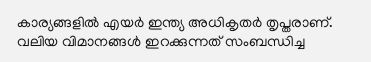കാര്യങ്ങളില്‍ എയര്‍ ഇന്ത്യ അധികൃതര്‍ തൃപ്തരാണ്. വലിയ വിമാനങ്ങള്‍ ഇറക്കുന്നത് സംബന്ധിച്ച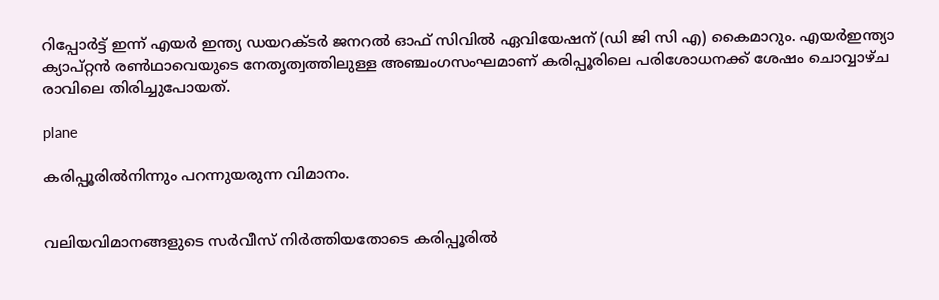റിപ്പോര്‍ട്ട് ഇന്ന് എയര്‍ ഇന്ത്യ ഡയറക്ടര്‍ ജനറല്‍ ഓഫ് സിവില്‍ ഏവിയേഷന് (ഡി ജി സി എ) കൈമാറും. എയര്‍ഇന്ത്യാ ക്യാപ്റ്റന്‍ രണ്‍ഥാവെയുടെ നേതൃത്വത്തിലുള്ള അഞ്ചംഗസംഘമാണ് കരിപ്പൂരിലെ പരിശോധനക്ക് ശേഷം ചൊവ്വാഴ്ച രാവിലെ തിരിച്ചുപോയത്.

plane

കരിപ്പൂരില്‍നിന്നും പറന്നുയരുന്ന വിമാനം.


വലിയവിമാനങ്ങളുടെ സര്‍വീസ് നിര്‍ത്തിയതോടെ കരിപ്പൂരില്‍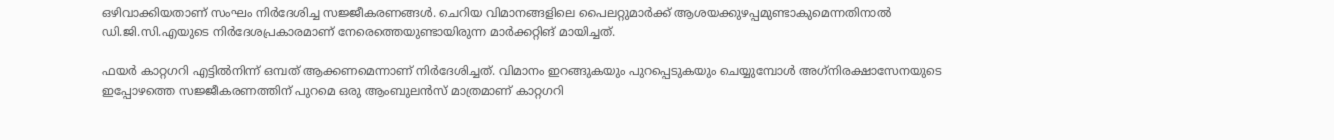ഒഴിവാക്കിയതാണ് സംഘം നിര്‍ദേശിച്ച സജ്ജീകരണങ്ങള്‍. ചെറിയ വിമാനങ്ങളിലെ പൈലറ്റുമാര്‍ക്ക് ആശയക്കുഴപ്പമുണ്ടാകുമെന്നതിനാല്‍ ഡി.ജി.സി.എയുടെ നിര്‍ദേശപ്രകാരമാണ് നേരെത്തെയുണ്ടായിരുന്ന മാര്‍ക്കറ്റിങ് മായിച്ചത്.

ഫയര്‍ കാറ്റഗറി എട്ടില്‍നിന്ന് ഒമ്പത് ആക്കണമെന്നാണ് നിര്‍ദേശിച്ചത്. വിമാനം ഇറങ്ങുകയും പുറപ്പെടുകയും ചെയ്യുമ്പോള്‍ അഗ്‌നിരക്ഷാസേനയുടെ ഇപ്പോഴത്തെ സജ്ജീകരണത്തിന് പുറമെ ഒരു ആംബുലന്‍സ് മാത്രമാണ് കാറ്റഗറി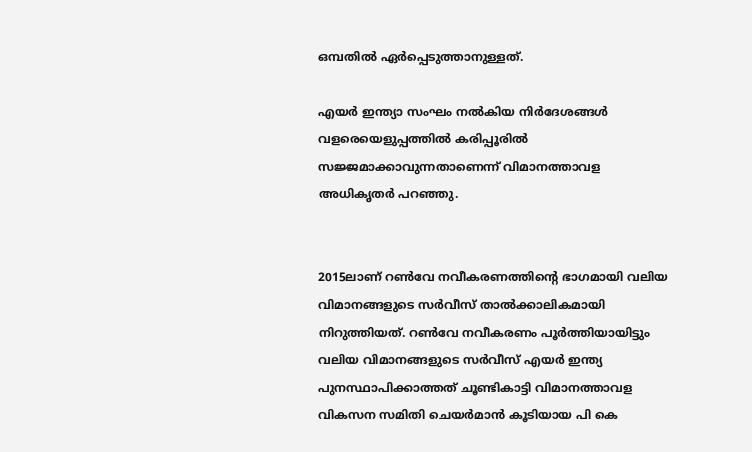ഒമ്പതില്‍ ഏര്‍പ്പെടുത്താനുള്ളത്.

എയര്‍ ഇന്ത്യാ സംഘം നല്‍കിയ നിര്‍ദേശങ്ങള്‍ വളരെയെളുപ്പത്തില്‍ കരിപ്പൂരില്‍ സജ്ജമാക്കാവുന്നതാണെന്ന് വിമാനത്താവള അധികൃതര്‍ പറഞ്ഞു.


2015ലാണ് റണ്‍വേ നവീകരണത്തിന്റെ ഭാഗമായി വലിയ വിമാനങ്ങളുടെ സര്‍വീസ് താല്‍ക്കാലികമായി നിറുത്തിയത്. റണ്‍വേ നവീകരണം പൂര്‍ത്തിയായിട്ടും വലിയ വിമാനങ്ങളുടെ സര്‍വീസ് എയര്‍ ഇന്ത്യ പുനസ്ഥാപിക്കാത്തത് ചൂണ്ടികാട്ടി വിമാനത്താവള വികസന സമിതി ചെയര്‍മാന്‍ കൂടിയായ പി കെ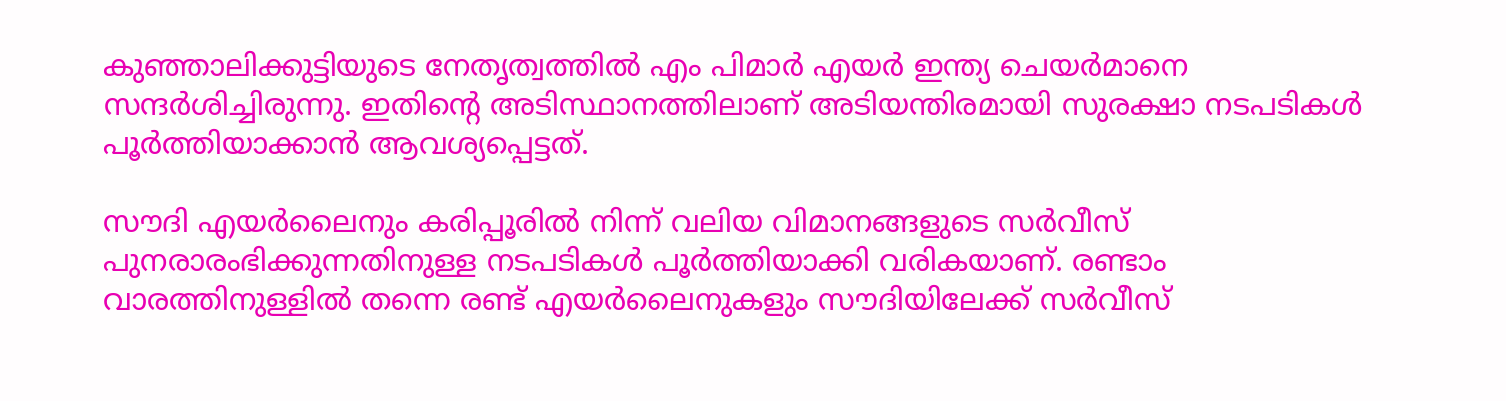കുഞ്ഞാലിക്കുട്ടിയുടെ നേതൃത്വത്തില്‍ എം പിമാര്‍ എയര്‍ ഇന്ത്യ ചെയര്‍മാനെ സന്ദര്‍ശിച്ചിരുന്നു. ഇതിന്റെ അടിസ്ഥാനത്തിലാണ് അടിയന്തിരമായി സുരക്ഷാ നടപടികള്‍ പൂര്‍ത്തിയാക്കാന്‍ ആവശ്യപ്പെട്ടത്.

സൗദി എയര്‍ലൈനും കരിപ്പൂരില്‍ നിന്ന് വലിയ വിമാനങ്ങളുടെ സര്‍വീസ് പുനരാരംഭിക്കുന്നതിനുള്ള നടപടികള്‍ പൂര്‍ത്തിയാക്കി വരികയാണ്. രണ്ടാം വാരത്തിനുള്ളില്‍ തന്നെ രണ്ട് എയര്‍ലൈനുകളും സൗദിയിലേക്ക് സര്‍വീസ്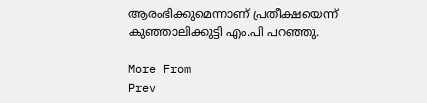ആരംഭിക്കുമെന്നാണ് പ്രതീക്ഷയെന്ന് കുഞ്ഞാലിക്കുട്ടി എം.പി പറഞ്ഞു.

More From
Prev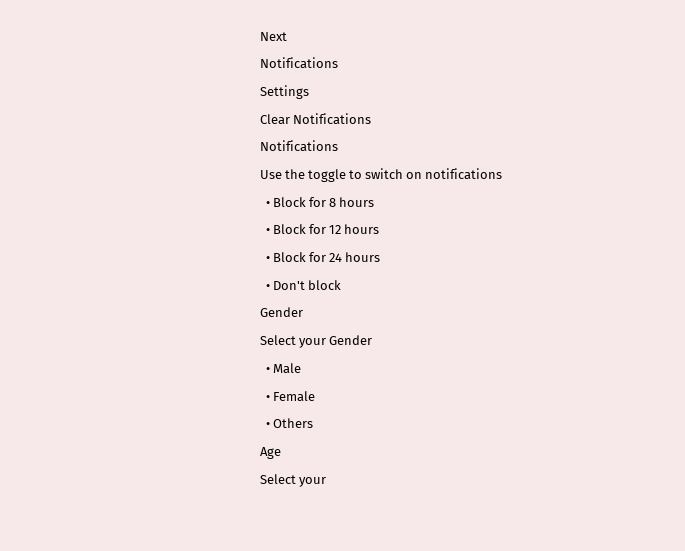Next
Notifications
Settings
Clear Notifications
Notifications
Use the toggle to switch on notifications
  • Block for 8 hours
  • Block for 12 hours
  • Block for 24 hours
  • Don't block
Gender
Select your Gender
  • Male
  • Female
  • Others
Age
Select your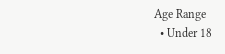Age Range
  • Under 18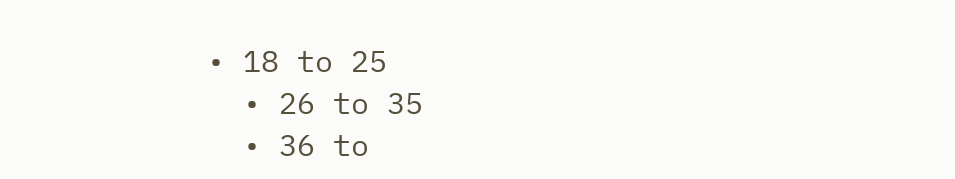• 18 to 25
  • 26 to 35
  • 36 to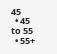45
  • 45 to 55
  • 55+